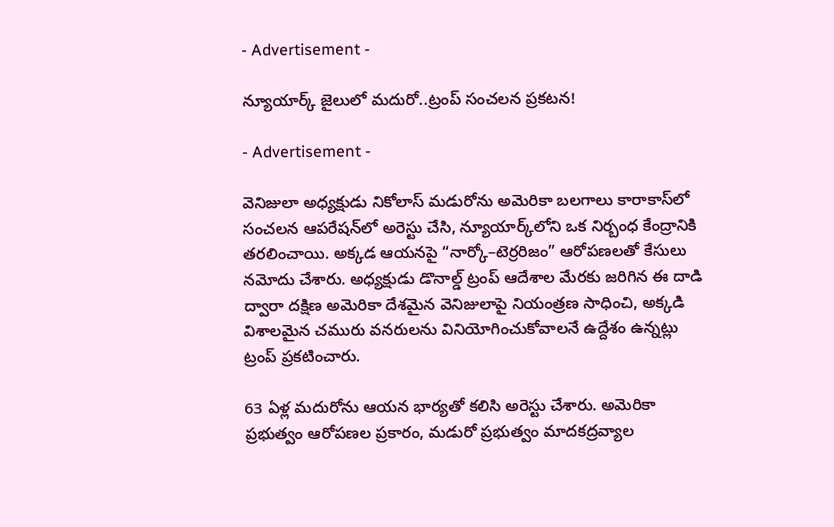- Advertisement -

న్యూయార్క్ జైలులో మదురో..ట్రంప్ సంచలన ప్రకటన!

- Advertisement -

వెనిజులా అధ్యక్షుడు నికోలాస్ మడురోను అమెరికా బలగాలు కారాకాస్‌లో సంచలన ఆపరేషన్‌లో అరెస్టు చేసి, న్యూయార్క్‌లోని ఒక నిర్బంధ కేంద్రానికి తరలించాయి. అక్కడ ఆయనపై “నార్కో–టెర్రరిజం” ఆరోపణలతో కేసులు నమోదు చేశారు. అధ్యక్షుడు డొనాల్డ్ ట్రంప్ ఆదేశాల మేరకు జరిగిన ఈ దాడి ద్వారా దక్షిణ అమెరికా దేశమైన వెనిజులాపై నియంత్రణ సాధించి, అక్కడి విశాలమైన చమురు వనరులను వినియోగించుకోవాలనే ఉద్దేశం ఉన్నట్లు ట్రంప్ ప్రకటించారు.

63 ఏళ్ల మదురోను ఆయన భార్యతో కలిసి అరెస్టు చేశారు. అమెరికా ప్రభుత్వం ఆరోపణల ప్రకారం, మడురో ప్రభుత్వం మాదకద్రవ్యాల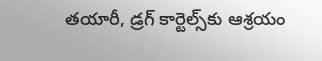తయారీ, డ్రగ్ కార్టెల్స్‌కు ఆశ్రయం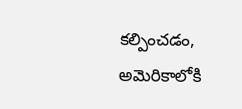కల్పించడం, అమెరికాలోకి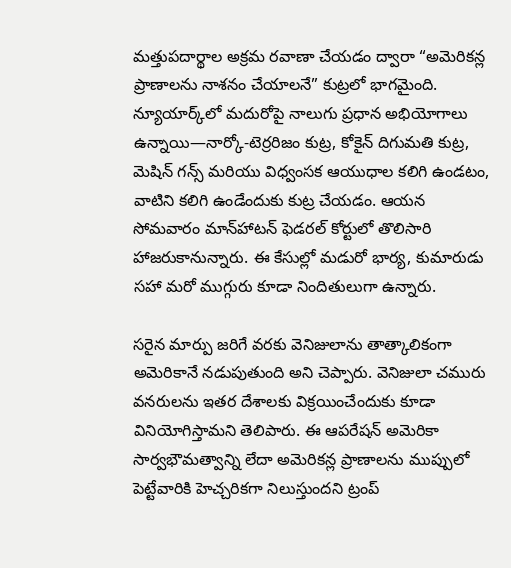మత్తుపదార్థాల అక్రమ రవాణా చేయడం ద్వారా “అమెరికన్ల ప్రాణాలను నాశనం చేయాలనే” కుట్రలో భాగమైంది. న్యూయార్క్‌లో మదురోపై నాలుగు ప్రధాన అభియోగాలు ఉన్నాయి—నార్కో-టెర్రరిజం కుట్ర, కోకైన్ దిగుమతి కుట్ర, మెషిన్ గన్స్ మరియు విధ్వంసక ఆయుధాల కలిగి ఉండటం, వాటిని కలిగి ఉండేందుకు కుట్ర చేయడం. ఆయన సోమవారం మాన్‌హాటన్ ఫెడరల్ కోర్టులో తొలిసారి హాజరుకానున్నారు. ఈ కేసుల్లో మడురో భార్య, కుమారుడు సహా మరో ముగ్గురు కూడా నిందితులుగా ఉన్నారు.

సరైన మార్పు జరిగే వరకు వెనిజులాను తాత్కాలికంగా అమెరికానే నడుపుతుంది అని చెప్పారు. వెనిజులా చమురు వనరులను ఇతర దేశాలకు విక్రయించేందుకు కూడా వినియోగిస్తామని తెలిపారు. ఈ ఆపరేషన్ అమెరికా సార్వభౌమత్వాన్ని లేదా అమెరికన్ల ప్రాణాలను ముప్పులో పెట్టేవారికి హెచ్చరికగా నిలుస్తుందని ట్రంప్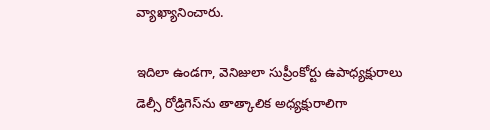వ్యాఖ్యానించారు.

ఇదిలా ఉండగా, వెనిజులా సుప్రీంకోర్టు ఉపాధ్యక్షురాలు డెల్సీ రోడ్రిగెస్‌ను తాత్కాలిక అధ్యక్షురాలిగా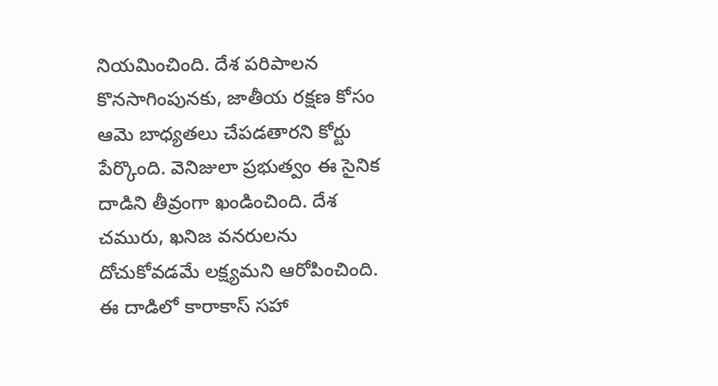నియమించింది. దేశ పరిపాలన కొనసాగింపునకు, జాతీయ రక్షణ కోసం ఆమె బాధ్యతలు చేపడతారని కోర్టు పేర్కొంది. వెనిజులా ప్రభుత్వం ఈ సైనిక దాడిని తీవ్రంగా ఖండించింది. దేశ చమురు, ఖనిజ వనరులను దోచుకోవడమే లక్ష్యమని ఆరోపించింది. ఈ దాడిలో కారాకాస్ సహా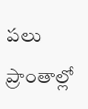పలు ప్రాంతాల్లో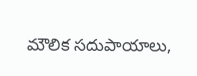మౌలిక సదుపాయాలు,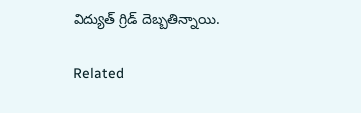విద్యుత్ గ్రిడ్ దెబ్బతిన్నాయి.

Related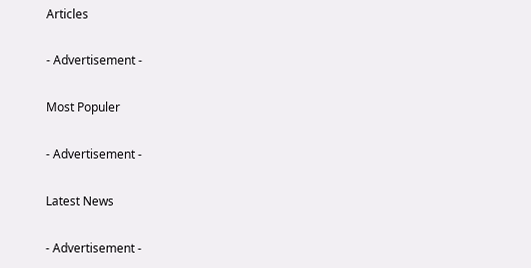Articles

- Advertisement -

Most Populer

- Advertisement -

Latest News

- Advertisement -